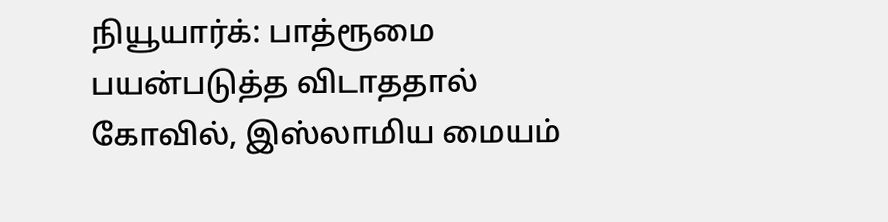நியூயார்க்: பாத்ரூமை பயன்படுத்த விடாததால் கோவில், இஸ்லாமிய மையம்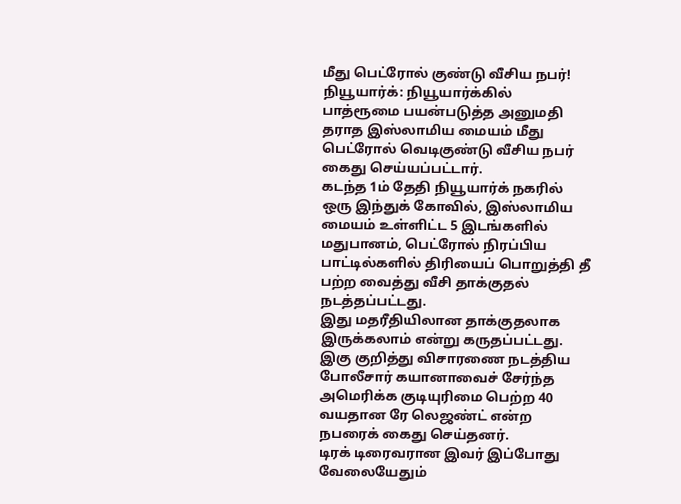மீது பெட்ரோல் குண்டு வீசிய நபர்!
நியூயார்க்: நியூயார்க்கில் பாத்ரூமை பயன்படுத்த அனுமதி தராத இஸ்லாமிய மையம் மீது பெட்ரோல் வெடிகுண்டு வீசிய நபர் கைது செய்யப்பட்டார்.
கடந்த 1ம் தேதி நியூயார்க் நகரில் ஒரு இந்துக் கோவில், இஸ்லாமிய மையம் உள்ளிட்ட 5 இடங்களில் மதுபானம், பெட்ரோல் நிரப்பிய பாட்டில்களில் திரியைப் பொறுத்தி தீ பற்ற வைத்து வீசி தாக்குதல் நடத்தப்பட்டது.
இது மதரீதியிலான தாக்குதலாக இருக்கலாம் என்று கருதப்பட்டது. இகு குறித்து விசாரணை நடத்திய போலீசார் கயானாவைச் சேர்ந்த அமெரிக்க குடியுரிமை பெற்ற 40 வயதான ரே லெஜண்ட் என்ற நபரைக் கைது செய்தனர்.
டிரக் டிரைவரான இவர் இப்போது வேலையேதும்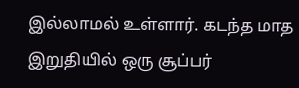இல்லாமல் உள்ளார். கடந்த மாத இறுதியில் ஒரு சூப்பர்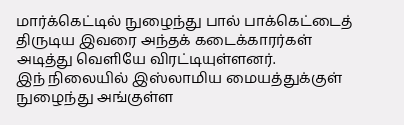மார்க்கெட்டில் நுழைந்து பால் பாக்கெட்டைத் திருடிய இவரை அந்தக் கடைக்காரர்கள் அடித்து வெளியே விரட்டியுள்ளனர்.
இந் நிலையில் இஸ்லாமிய மையத்துக்குள் நுழைந்து அங்குள்ள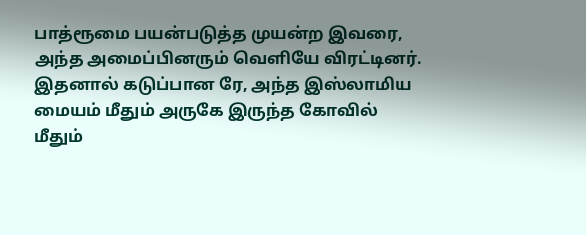பாத்ரூமை பயன்படுத்த முயன்ற இவரை, அந்த அமைப்பினரும் வெளியே விரட்டினர்.
இதனால் கடுப்பான ரே, அந்த இஸ்லாமிய மையம் மீதும் அருகே இருந்த கோவில் மீதும்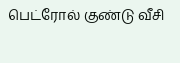பெட்ரோல் குண்டு வீசி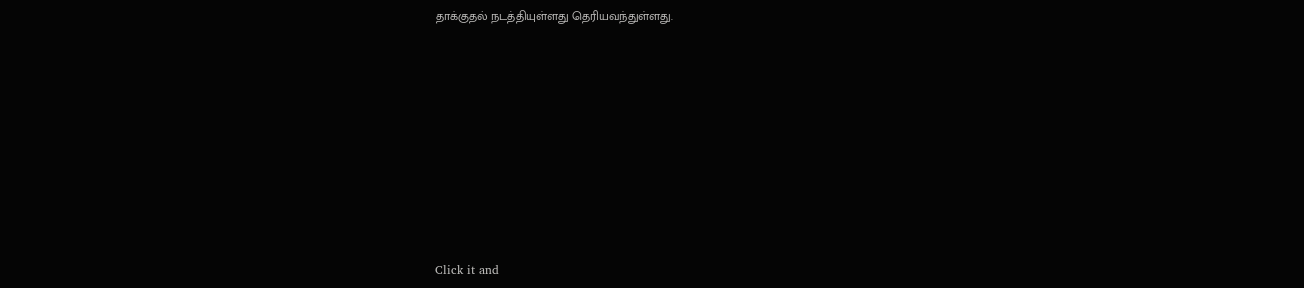தாக்குதல் நடத்தியுள்ளது தெரியவந்துள்ளது.












Click it and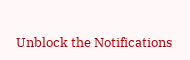Unblock the Notifications